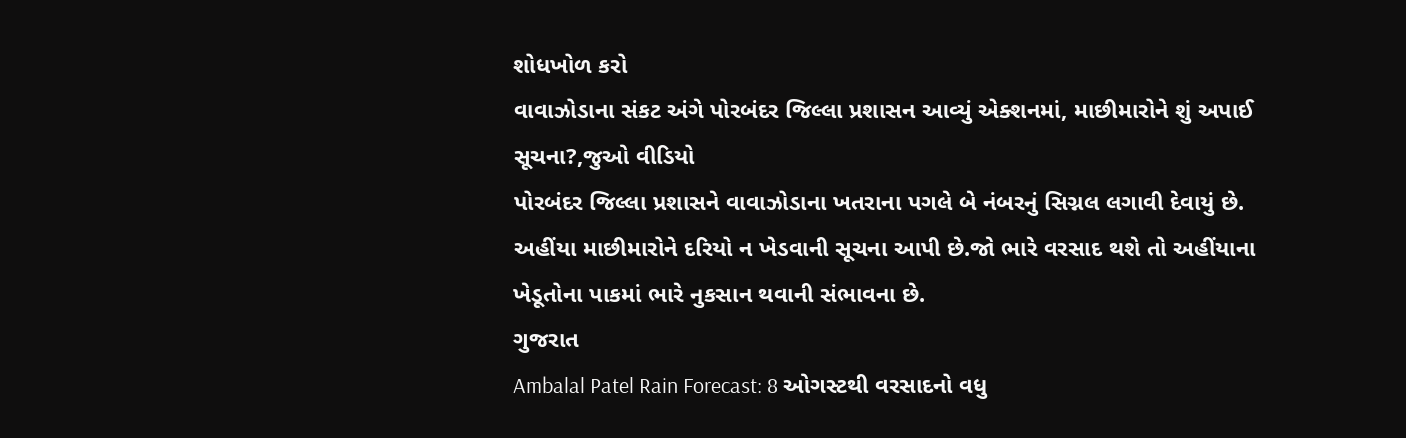શોધખોળ કરો
વાવાઝોડાના સંકટ અંગે પોરબંદર જિલ્લા પ્રશાસન આવ્યું એક્શનમાં, માછીમારોને શું અપાઈ સૂચના?,જુઓ વીડિયો
પોરબંદર જિલ્લા પ્રશાસને વાવાઝોડાના ખતરાના પગલે બે નંબરનું સિગ્નલ લગાવી દેવાયું છે. અહીંયા માછીમારોને દરિયો ન ખેડવાની સૂચના આપી છે.જો ભારે વરસાદ થશે તો અહીંયાના ખેડૂતોના પાકમાં ભારે નુકસાન થવાની સંભાવના છે.
ગુજરાત
Ambalal Patel Rain Forecast: 8 ઓગસ્ટથી વરસાદનો વધુ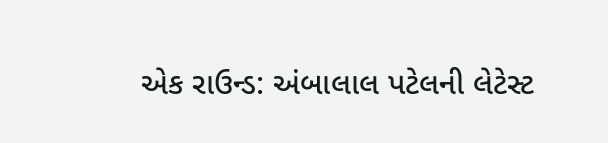એક રાઉન્ડ: અંબાલાલ પટેલની લેટેસ્ટ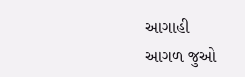આગાહી
આગળ જુઓ